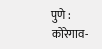पुणे : कोरेगाव-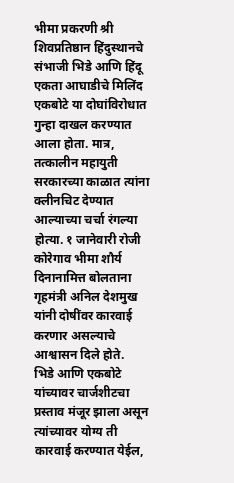भीमा प्रकरणी श्री शिवप्रतिष्ठान हिंदुस्थानचे संभाजी भिडे आणि हिंदू एकता आघाडीचे मिलिंद एकबोटे या दोघांविरोधात गुन्हा दाखल करण्यात आला होता. मात्र, तत्कालीन महायुती सरकारच्या काळात त्यांना क्लीनचिट देण्यात आल्याच्या चर्चा रंगल्या होत्या. १ जानेवारी रोजी कोरेगाव भीमा शौर्य दिनानामित्त बोलताना गृहमंत्री अनिल देशमुख यांनी दोषींवर कारवाई करणार असल्याचे आश्वासन दिले होते.
भिडे आणि एकबोटे यांच्यावर चार्जशीटचा प्रस्ताव मंजूर झाला असून त्यांच्यावर योग्य ती कारवाई करण्यात येईल,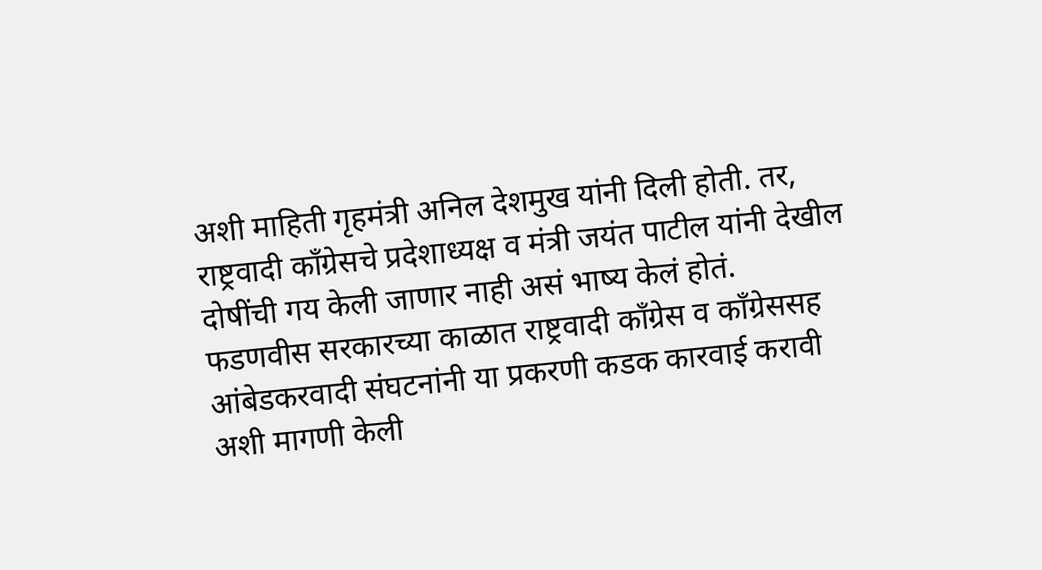अशी माहिती गृहमंत्री अनिल देशमुख यांनी दिली होती. तर, राष्ट्रवादी काँग्रेसचे प्रदेशाध्यक्ष व मंत्री जयंत पाटील यांनी देखील दोषींची गय केली जाणार नाही असं भाष्य केलं होतं.
फडणवीस सरकारच्या काळात राष्ट्रवादी काँग्रेस व काँग्रेससह आंबेडकरवादी संघटनांनी या प्रकरणी कडक कारवाई करावी अशी मागणी केली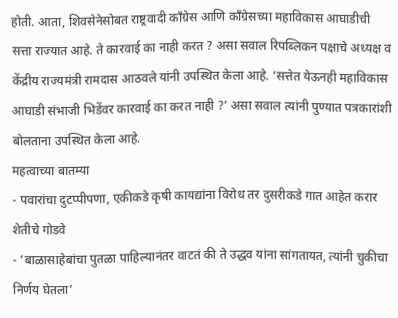होती. आता, शिवसेनेसोबत राष्ट्रवादी काँग्रेस आणि काँग्रेसच्या महाविकास आघाडीची सत्ता राज्यात आहे. ते कारवाई का नाही करत ? असा सवाल रिपब्लिकन पक्षाचे अध्यक्ष व केंद्रीय राज्यमंत्री रामदास आठवले यांनी उपस्थित केला आहे. ‘सत्तेत येऊनही महाविकास आघाडी संभाजी भिडेंवर कारवाई का करत नाही ?’ असा सवाल त्यांनी पुण्यात पत्रकारांशी बोलताना उपस्थित केला आहे.
महत्वाच्या बातम्या
- पवारांचा दुटप्पीपणा, एकीकडे कृषी कायद्यांना विरोध तर दुसरीकडे गात आहेत करार शेतीचे गोडवे
- ‘बाळासाहेबांचा पुतळा पाहिल्यानंतर वाटतं की ते उद्धव यांना सांगतायत, त्यांनी चुकीचा निर्णय घेतला’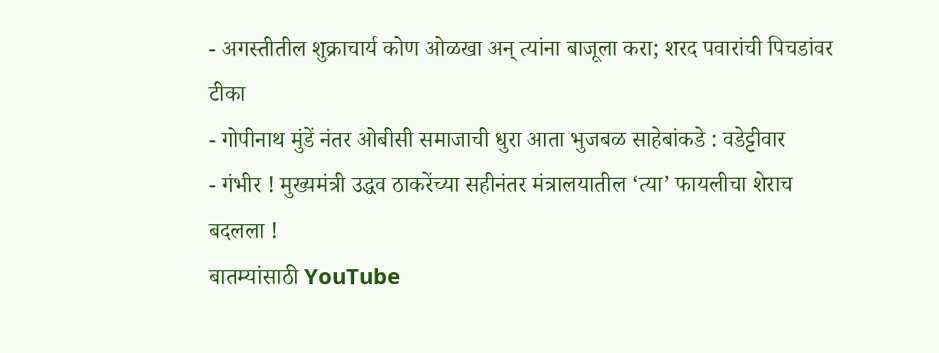- अगस्तीतील शुक्राचार्य कोण ओळखा अन् त्यांना बाजूला करा; शरद पवारांची पिचडांवर टीका
- गोपीनाथ मुंडें नंतर ओबीसी समाजाची धुरा आता भुजबळ साहेबांकडे : वडेट्टीवार
- गंभीर ! मुख्यमंत्री उद्धव ठाकरेंच्या सहीनंतर मंत्रालयातील ‘त्या’ फायलीचा शेराच बदलला !
बातम्यांसाठी YouTube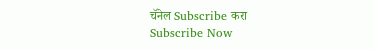चॅनेल Subscribe करा
Subscribe Now